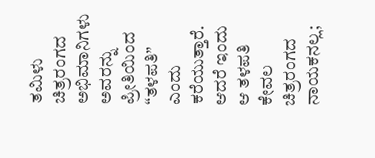ತಮಿಳು ಚಿತ್ರರಂಗದ ಅಭಿಮಾನಿಗಳು ಅವರನ್ನು ಪ್ರೀತಿಯಿಂದ “ತಳಪತಿ” ಎಂದು ಕರೆಯುತ್ತಾರೆ. ಆದರೆ ಇಂದು ಆ ತಳಪತಿ ಕೇವಲ ಚಿತ್ರರಂಗದ ನಾಯಕನಲ್ಲ;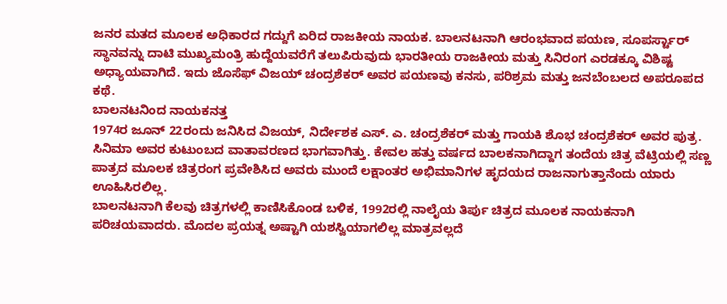ಜನರ ಮತದ ಮೂಲಕ ಅಧಿಕಾರದ ಗದ್ದುಗೆ ಏರಿದ ರಾಜಕೀಯ ನಾಯಕ. ಬಾಲನಟನಾಗಿ ಆರಂಭವಾದ ಪಯಣ, ಸೂಪರ್ಸ್ಟಾರ್ ಸ್ಥಾನವನ್ನು ದಾಟಿ ಮುಖ್ಯಮಂತ್ರಿ ಹುದ್ದೆಯವರೆಗೆ ತಲುಪಿರುವುದು ಭಾರತೀಯ ರಾಜಕೀಯ ಮತ್ತು ಸಿನಿರಂಗ ಎರಡಕ್ಕೂ ವಿಶಿಷ್ಟ ಅಧ್ಯಾಯವಾಗಿದೆ. ಇದು ಜೊಸೆಫ್ ವಿಜಯ್ ಚಂದ್ರಶೆಕರ್ ಅವರ ಪಯಣವು ಕನಸು, ಪರಿಶ್ರಮ ಮತ್ತು ಜನಬೆಂಬಲದ ಅಪರೂಪದ ಕಥೆ.
ಬಾಲನಟನಿಂದ ನಾಯಕನತ್ತ
1974ರ ಜೂನ್ 22ರಂದು ಜನಿಸಿದ ವಿಜಯ್, ನಿರ್ದೇಶಕ ಎಸ್. ಎ. ಚಂದ್ರಶೆಕರ್ ಮತ್ತು ಗಾಯಕಿ ಶೊಭ ಚಂದ್ರಶೆಕರ್ ಅವರ ಪುತ್ರ. ಸಿನಿಮಾ ಅವರ ಕುಟುಂಬದ ವಾತಾವರಣದ ಭಾಗವಾಗಿತ್ತು. ಕೇವಲ ಹತ್ತು ವರ್ಷದ ಬಾಲಕನಾಗಿದ್ದಾಗ ತಂದೆಯ ಚಿತ್ರ ವೆಟ್ರಿಯಲ್ಲಿ ಸಣ್ಣ ಪಾತ್ರದ ಮೂಲಕ ಚಿತ್ರರಂಗ ಪ್ರವೇಶಿಸಿದ ಅವರು ಮುಂದೆ ಲಕ್ಷಾಂತರ ಅಭಿಮಾನಿಗಳ ಹೃದಯದ ರಾಜನಾಗುತ್ತಾನೆಂದು ಯಾರು ಊಹಿಸಿರಲಿಲ್ಲ.
ಬಾಲನಟನಾಗಿ ಕೆಲವು ಚಿತ್ರಗಳಲ್ಲಿ ಕಾಣಿಸಿಕೊಂಡ ಬಳಿಕ, 1992ರಲ್ಲಿ ನಾಲೈಯ ತಿರ್ಪು ಚಿತ್ರದ ಮೂಲಕ ನಾಯಕನಾಗಿ ಪರಿಚಯವಾದರು. ಮೊದಲ ಪ್ರಯತ್ನ ಅಷ್ಟಾಗಿ ಯಶಸ್ವಿಯಾಗಲಿಲ್ಲ ಮಾತ್ರವಲ್ಲದೆ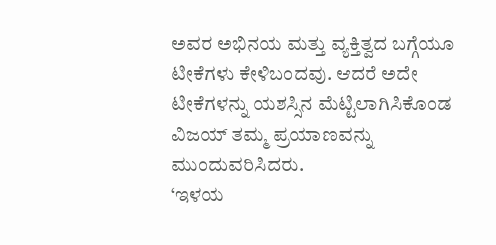ಅವರ ಅಭಿನಯ ಮತ್ತು ವ್ಯಕ್ತಿತ್ವದ ಬಗ್ಗೆಯೂ ಟೀಕೆಗಳು ಕೇಳಿಬಂದವು. ಆದರೆ ಅದೇ ಟೀಕೆಗಳನ್ನು ಯಶಸ್ಸಿನ ಮೆಟ್ಟಿಲಾಗಿಸಿಕೊಂಡ ವಿಜಯ್ ತಮ್ಮ ಪ್ರಯಾಣವನ್ನು ಮುಂದುವರಿಸಿದರು.
‘ಇಳಯ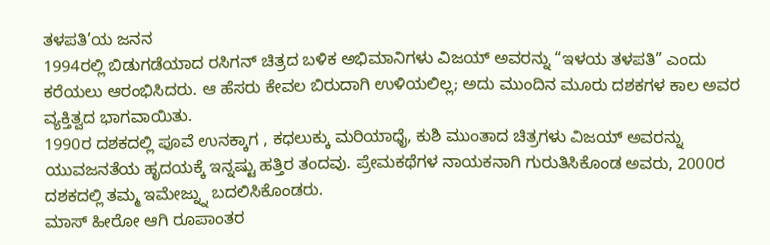ತಳಪತಿ’ಯ ಜನನ
1994ರಲ್ಲಿ ಬಿಡುಗಡೆಯಾದ ರಸಿಗನ್ ಚಿತ್ರದ ಬಳಿಕ ಅಭಿಮಾನಿಗಳು ವಿಜಯ್ ಅವರನ್ನು “ಇಳಯ ತಳಪತಿ” ಎಂದು ಕರೆಯಲು ಆರಂಭಿಸಿದರು. ಆ ಹೆಸರು ಕೇವಲ ಬಿರುದಾಗಿ ಉಳಿಯಲಿಲ್ಲ; ಅದು ಮುಂದಿನ ಮೂರು ದಶಕಗಳ ಕಾಲ ಅವರ ವ್ಯಕ್ತಿತ್ವದ ಭಾಗವಾಯಿತು.
1990ರ ದಶಕದಲ್ಲಿ ಪೂವೆ ಉನಕ್ಕಾಗ , ಕಧಲುಕ್ಕು ಮರಿಯಾಧೈ, ಕುಶಿ ಮುಂತಾದ ಚಿತ್ರಗಳು ವಿಜಯ್ ಅವರನ್ನು ಯುವಜನತೆಯ ಹೃದಯಕ್ಕೆ ಇನ್ನಷ್ಟು ಹತ್ತಿರ ತಂದವು. ಪ್ರೇಮಕಥೆಗಳ ನಾಯಕನಾಗಿ ಗುರುತಿಸಿಕೊಂಡ ಅವರು, 2000ರ ದಶಕದಲ್ಲಿ ತಮ್ಮ ಇಮೇಜ್ನ್ನು ಬದಲಿಸಿಕೊಂಡರು.
ಮಾಸ್ ಹೀರೋ ಆಗಿ ರೂಪಾಂತರ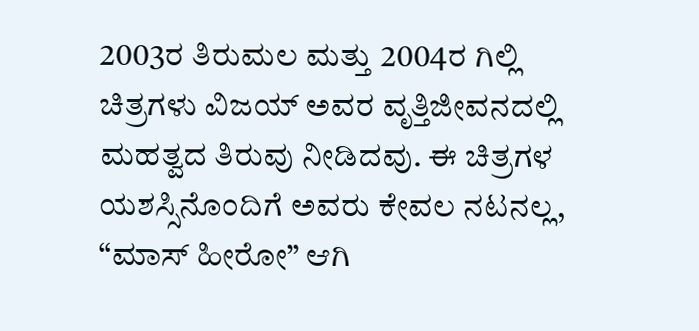2003ರ ತಿರುಮಲ ಮತ್ತು 2004ರ ಗಿಲ್ಲಿ ಚಿತ್ರಗಳು ವಿಜಯ್ ಅವರ ವೃತ್ತಿಜೀವನದಲ್ಲಿ ಮಹತ್ವದ ತಿರುವು ನೀಡಿದವು. ಈ ಚಿತ್ರಗಳ ಯಶಸ್ಸಿನೊಂದಿಗೆ ಅವರು ಕೇವಲ ನಟನಲ್ಲ, “ಮಾಸ್ ಹೀರೋ” ಆಗಿ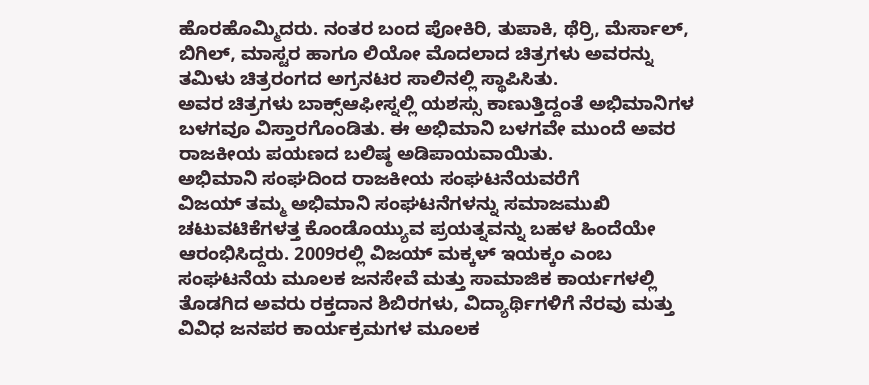ಹೊರಹೊಮ್ಮಿದರು. ನಂತರ ಬಂದ ಪೋಕಿರಿ, ತುಪಾಕಿ, ಥೆರ್ರಿ, ಮೆರ್ಸಾಲ್, ಬಿಗಿಲ್, ಮಾಸ್ಟರ ಹಾಗೂ ಲಿಯೋ ಮೊದಲಾದ ಚಿತ್ರಗಳು ಅವರನ್ನು ತಮಿಳು ಚಿತ್ರರಂಗದ ಅಗ್ರನಟರ ಸಾಲಿನಲ್ಲಿ ಸ್ಥಾಪಿಸಿತು.
ಅವರ ಚಿತ್ರಗಳು ಬಾಕ್ಸ್ಆಫೀಸ್ನಲ್ಲಿ ಯಶಸ್ಸು ಕಾಣುತ್ತಿದ್ದಂತೆ ಅಭಿಮಾನಿಗಳ ಬಳಗವೂ ವಿಸ್ತಾರಗೊಂಡಿತು. ಈ ಅಭಿಮಾನಿ ಬಳಗವೇ ಮುಂದೆ ಅವರ ರಾಜಕೀಯ ಪಯಣದ ಬಲಿಷ್ಠ ಅಡಿಪಾಯವಾಯಿತು.
ಅಭಿಮಾನಿ ಸಂಘದಿಂದ ರಾಜಕೀಯ ಸಂಘಟನೆಯವರೆಗೆ
ವಿಜಯ್ ತಮ್ಮ ಅಭಿಮಾನಿ ಸಂಘಟನೆಗಳನ್ನು ಸಮಾಜಮುಖಿ ಚಟುವಟಿಕೆಗಳತ್ತ ಕೊಂಡೊಯ್ಯುವ ಪ್ರಯತ್ನವನ್ನು ಬಹಳ ಹಿಂದೆಯೇ ಆರಂಭಿಸಿದ್ದರು. 2009ರಲ್ಲಿ ವಿಜಯ್ ಮಕ್ಕಳ್ ಇಯಕ್ಕಂ ಎಂಬ ಸಂಘಟನೆಯ ಮೂಲಕ ಜನಸೇವೆ ಮತ್ತು ಸಾಮಾಜಿಕ ಕಾರ್ಯಗಳಲ್ಲಿ ತೊಡಗಿದ ಅವರು ರಕ್ತದಾನ ಶಿಬಿರಗಳು, ವಿದ್ಯಾರ್ಥಿಗಳಿಗೆ ನೆರವು ಮತ್ತು ವಿವಿಧ ಜನಪರ ಕಾರ್ಯಕ್ರಮಗಳ ಮೂಲಕ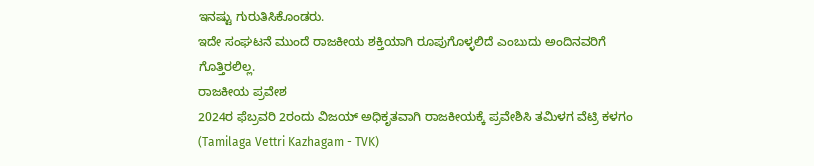ಇನಷ್ಟು ಗುರುತಿಸಿಕೊಂಡರು.
ಇದೇ ಸಂಘಟನೆ ಮುಂದೆ ರಾಜಕೀಯ ಶಕ್ತಿಯಾಗಿ ರೂಪುಗೊಳ್ಳಲಿದೆ ಎಂಬುದು ಅಂದಿನವರಿಗೆ ಗೊತ್ತಿರಲಿಲ್ಲ.
ರಾಜಕೀಯ ಪ್ರವೇಶ
2024ರ ಫೆಬ್ರವರಿ 2ರಂದು ವಿಜಯ್ ಅಧಿಕೃತವಾಗಿ ರಾಜಕೀಯಕ್ಕೆ ಪ್ರವೇಶಿಸಿ ತಮಿಳಗ ವೆಟ್ರಿ ಕಳಗಂ (Tamilaga Vettri Kazhagam - TVK)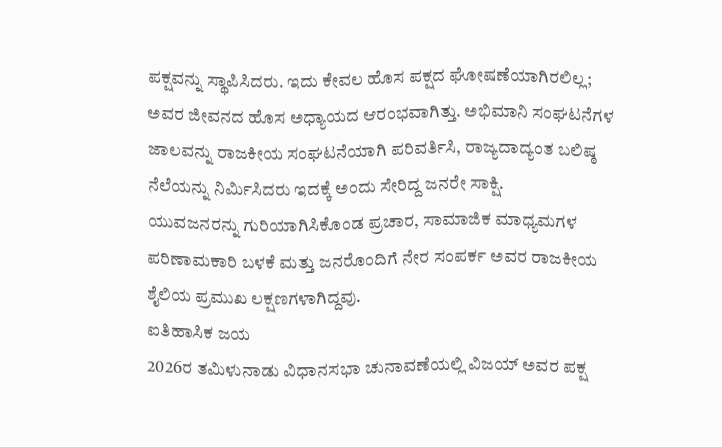ಪಕ್ಷವನ್ನು ಸ್ಥಾಪಿಸಿದರು. ಇದು ಕೇವಲ ಹೊಸ ಪಕ್ಷದ ಘೋಷಣೆಯಾಗಿರಲಿಲ್ಲ; ಅವರ ಜೀವನದ ಹೊಸ ಅಧ್ಯಾಯದ ಆರಂಭವಾಗಿತ್ತು. ಅಭಿಮಾನಿ ಸಂಘಟನೆಗಳ ಜಾಲವನ್ನು ರಾಜಕೀಯ ಸಂಘಟನೆಯಾಗಿ ಪರಿವರ್ತಿಸಿ, ರಾಜ್ಯದಾದ್ಯಂತ ಬಲಿಷ್ಠ ನೆಲೆಯನ್ನು ನಿರ್ಮಿಸಿದರು ಇದಕ್ಕೆ ಅಂದು ಸೇರಿದ್ದ ಜನರೇ ಸಾಕ್ಷಿ.
ಯುವಜನರನ್ನು ಗುರಿಯಾಗಿಸಿಕೊಂಡ ಪ್ರಚಾರ, ಸಾಮಾಜಿಕ ಮಾಧ್ಯಮಗಳ ಪರಿಣಾಮಕಾರಿ ಬಳಕೆ ಮತ್ತು ಜನರೊಂದಿಗೆ ನೇರ ಸಂಪರ್ಕ ಅವರ ರಾಜಕೀಯ ಶೈಲಿಯ ಪ್ರಮುಖ ಲಕ್ಷಣಗಳಾಗಿದ್ದವು.
ಐತಿಹಾಸಿಕ ಜಯ
2026ರ ತಮಿಳುನಾಡು ವಿಧಾನಸಭಾ ಚುನಾವಣೆಯಲ್ಲಿ ವಿಜಯ್ ಅವರ ಪಕ್ಷ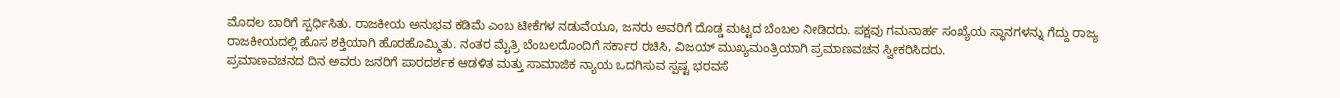ಮೊದಲ ಬಾರಿಗೆ ಸ್ಪರ್ಧಿಸಿತು. ರಾಜಕೀಯ ಅನುಭವ ಕಡಿಮೆ ಎಂಬ ಟೀಕೆಗಳ ನಡುವೆಯೂ, ಜನರು ಅವರಿಗೆ ದೊಡ್ಡ ಮಟ್ಟದ ಬೆಂಬಲ ನೀಡಿದರು. ಪಕ್ಷವು ಗಮನಾರ್ಹ ಸಂಖ್ಯೆಯ ಸ್ಥಾನಗಳನ್ನು ಗೆದ್ದು ರಾಜ್ಯ ರಾಜಕೀಯದಲ್ಲಿ ಹೊಸ ಶಕ್ತಿಯಾಗಿ ಹೊರಹೊಮ್ಮಿತು. ನಂತರ ಮೈತ್ರಿ ಬೆಂಬಲದೊಂದಿಗೆ ಸರ್ಕಾರ ರಚಿಸಿ, ವಿಜಯ್ ಮುಖ್ಯಮಂತ್ರಿಯಾಗಿ ಪ್ರಮಾಣವಚನ ಸ್ವೀಕರಿಸಿದರು.
ಪ್ರಮಾಣವಚನದ ದಿನ ಅವರು ಜನರಿಗೆ ಪಾರದರ್ಶಕ ಆಡಳಿತ ಮತ್ತು ಸಾಮಾಜಿಕ ನ್ಯಾಯ ಒದಗಿಸುವ ಸ್ಪಷ್ಟ ಭರವಸೆ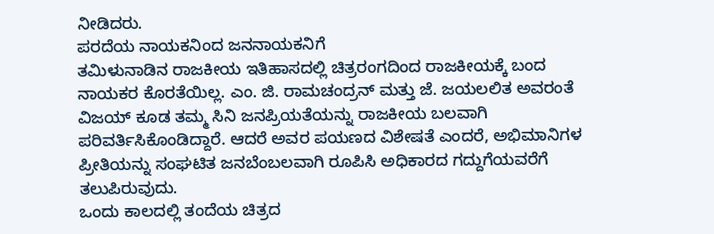ನೀಡಿದರು.
ಪರದೆಯ ನಾಯಕನಿಂದ ಜನನಾಯಕನಿಗೆ
ತಮಿಳುನಾಡಿನ ರಾಜಕೀಯ ಇತಿಹಾಸದಲ್ಲಿ ಚಿತ್ರರಂಗದಿಂದ ರಾಜಕೀಯಕ್ಕೆ ಬಂದ ನಾಯಕರ ಕೊರತೆಯಿಲ್ಲ. ಎಂ. ಜಿ. ರಾಮಚಂದ್ರನ್ ಮತ್ತು ಜೆ. ಜಯಲಲಿತ ಅವರಂತೆ ವಿಜಯ್ ಕೂಡ ತಮ್ಮ ಸಿನಿ ಜನಪ್ರಿಯತೆಯನ್ನು ರಾಜಕೀಯ ಬಲವಾಗಿ ಪರಿವರ್ತಿಸಿಕೊಂಡಿದ್ದಾರೆ. ಆದರೆ ಅವರ ಪಯಣದ ವಿಶೇಷತೆ ಎಂದರೆ, ಅಭಿಮಾನಿಗಳ ಪ್ರೀತಿಯನ್ನು ಸಂಘಟಿತ ಜನಬೆಂಬಲವಾಗಿ ರೂಪಿಸಿ ಅಧಿಕಾರದ ಗದ್ದುಗೆಯವರೆಗೆ ತಲುಪಿರುವುದು.
ಒಂದು ಕಾಲದಲ್ಲಿ ತಂದೆಯ ಚಿತ್ರದ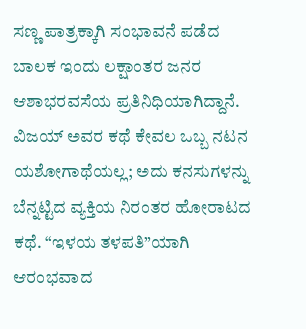ಸಣ್ಣ ಪಾತ್ರಕ್ಕಾಗಿ ಸಂಭಾವನೆ ಪಡೆದ ಬಾಲಕ ಇಂದು ಲಕ್ಷಾಂತರ ಜನರ ಆಶಾಭರವಸೆಯ ಪ್ರತಿನಿಧಿಯಾಗಿದ್ದಾನೆ. ವಿಜಯ್ ಅವರ ಕಥೆ ಕೇವಲ ಒಬ್ಬ ನಟನ ಯಶೋಗಾಥೆಯಲ್ಲ; ಅದು ಕನಸುಗಳನ್ನು ಬೆನ್ನಟ್ಟಿದ ವ್ಯಕ್ತಿಯ ನಿರಂತರ ಹೋರಾಟದ ಕಥೆ. “ಇಳಯ ತಳಪತಿ”ಯಾಗಿ ಆರಂಭವಾದ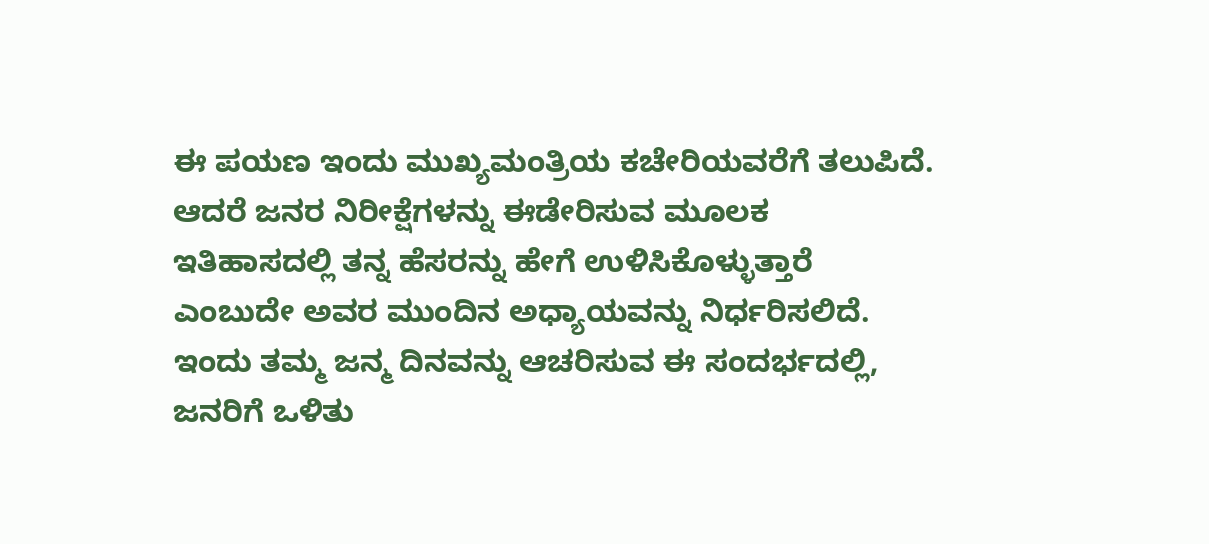ಈ ಪಯಣ ಇಂದು ಮುಖ್ಯಮಂತ್ರಿಯ ಕಚೇರಿಯವರೆಗೆ ತಲುಪಿದೆ. ಆದರೆ ಜನರ ನಿರೀಕ್ಷೆಗಳನ್ನು ಈಡೇರಿಸುವ ಮೂಲಕ ಇತಿಹಾಸದಲ್ಲಿ ತನ್ನ ಹೆಸರನ್ನು ಹೇಗೆ ಉಳಿಸಿಕೊಳ್ಳುತ್ತಾರೆ ಎಂಬುದೇ ಅವರ ಮುಂದಿನ ಅಧ್ಯಾಯವನ್ನು ನಿರ್ಧರಿಸಲಿದೆ.
ಇಂದು ತಮ್ಮ ಜನ್ಮ ದಿನವನ್ನು ಆಚರಿಸುವ ಈ ಸಂದರ್ಭದಲ್ಲಿ, ಜನರಿಗೆ ಒಳಿತು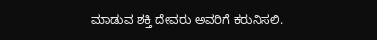ಮಾಡುವ ಶಕ್ತಿ ದೇವರು ಅವರಿಗೆ ಕರುನಿಸಲಿ.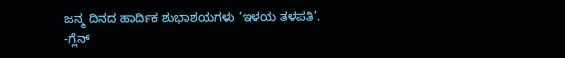ಜನ್ಮ ದಿನದ ಹಾರ್ದಿಕ ಶುಭಾಶಯಗಳು ‘ಇಳಯ ತಳಪತಿ’.
-ಗ್ಲೆನ್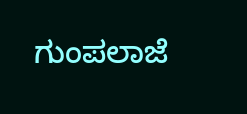ಗುಂಪಲಾಜೆ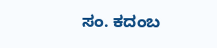ಸಂ. ಕದಂಬ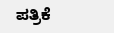ಪತ್ರಿಕೆ